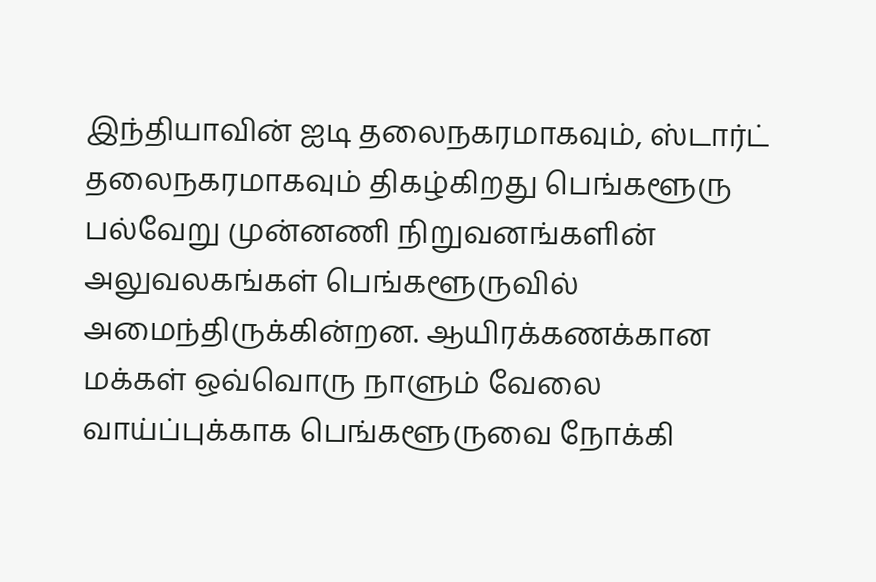இந்தியாவின் ஐடி தலைநகரமாகவும், ஸ்டார்ட் தலைநகரமாகவும் திகழ்கிறது பெங்களூரு பல்வேறு முன்னணி நிறுவனங்களின் அலுவலகங்கள் பெங்களூருவில் அமைந்திருக்கின்றன. ஆயிரக்கணக்கான மக்கள் ஒவ்வொரு நாளும் வேலை வாய்ப்புக்காக பெங்களூருவை நோக்கி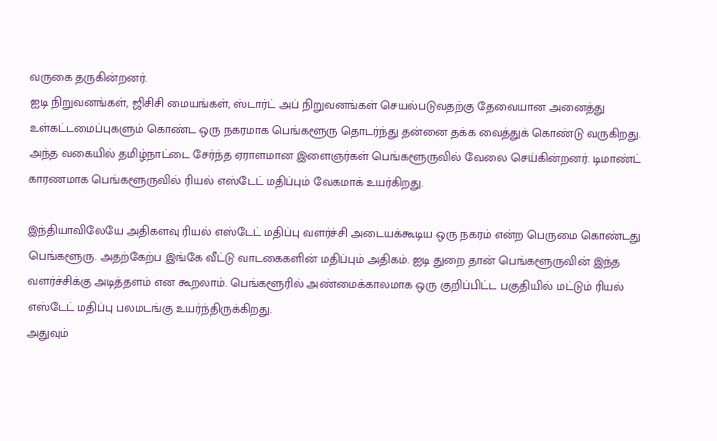வருகை தருகின்றனர்.
ஐடி நிறுவனங்கள், ஜிசிசி மையங்கள், ஸ்டார்ட் அப் நிறுவனங்கள் செயல்படுவதற்கு தேவையான அனைத்து உள்கட்டமைப்புகளும் கொண்ட ஒரு நகரமாக பெங்களூரு தொடர்ந்து தன்னை தக்க வைத்துக் கொண்டு வருகிறது. அந்த வகையில் தமிழ்நாட்டை சேர்ந்த ஏராளமான இளைஞர்கள் பெங்களூருவில் வேலை செய்கின்றனர். டிமாண்ட் காரணமாக பெங்களூருவில் ரியல் எஸ்டேட் மதிப்பும் வேகமாக் உயர்கிறது.

இந்தியாவிலேயே அதிகளவு ரியல் எஸ்டேட் மதிப்பு வளர்ச்சி அடையக்கூடிய ஒரு நகரம் என்ற பெருமை கொண்டது பெங்களூரு. அதற்கேற்ப இங்கே வீட்டு வாடகைகளின் மதிப்பும் அதிகம். ஐடி துறை தான் பெங்களூருவின் இந்த வளர்ச்சிக்கு அடித்தளம் என கூறலாம். பெங்களூரில் அண்மைக்காலமாக ஒரு குறிப்பிட்ட பகுதியில் மட்டும் ரியல் எஸ்டேட் மதிப்பு பலமடங்கு உயர்ந்திருக்கிறது.
அதுவும்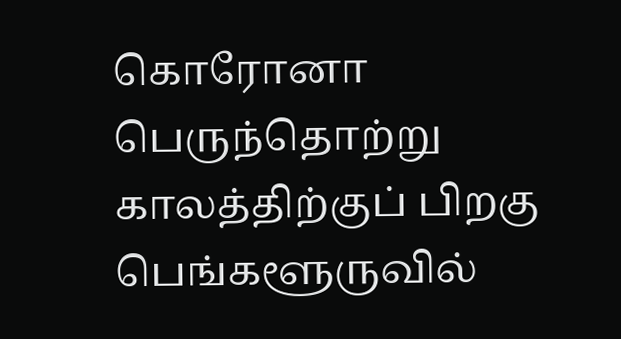கொரோனா பெருந்தொற்று காலத்திற்குப் பிறகு பெங்களூருவில்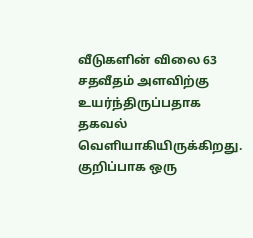வீடுகளின் விலை 63 சதவீதம் அளவிற்கு உயர்ந்திருப்பதாக தகவல் வெளியாகியிருக்கிறது. குறிப்பாக ஒரு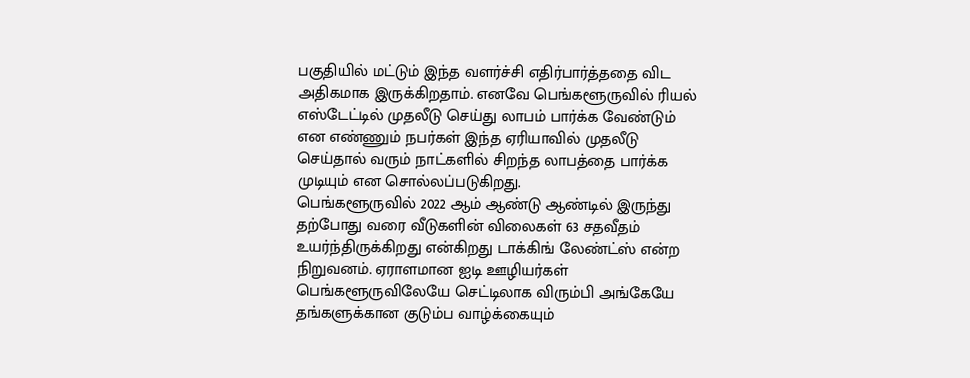பகுதியில் மட்டும் இந்த வளர்ச்சி எதிர்பார்த்ததை விட அதிகமாக இருக்கிறதாம். எனவே பெங்களூருவில் ரியல் எஸ்டேட்டில் முதலீடு செய்து லாபம் பார்க்க வேண்டும் என எண்ணும் நபர்கள் இந்த ஏரியாவில் முதலீடு செய்தால் வரும் நாட்களில் சிறந்த லாபத்தை பார்க்க முடியும் என சொல்லப்படுகிறது.
பெங்களூருவில் 2022 ஆம் ஆண்டு ஆண்டில் இருந்து தற்போது வரை வீடுகளின் விலைகள் 63 சதவீதம் உயர்ந்திருக்கிறது என்கிறது டாக்கிங் லேண்ட்ஸ் என்ற நிறுவனம். ஏராளமான ஐடி ஊழியர்கள் பெங்களூருவிலேயே செட்டிலாக விரும்பி அங்கேயே தங்களுக்கான குடும்ப வாழ்க்கையும்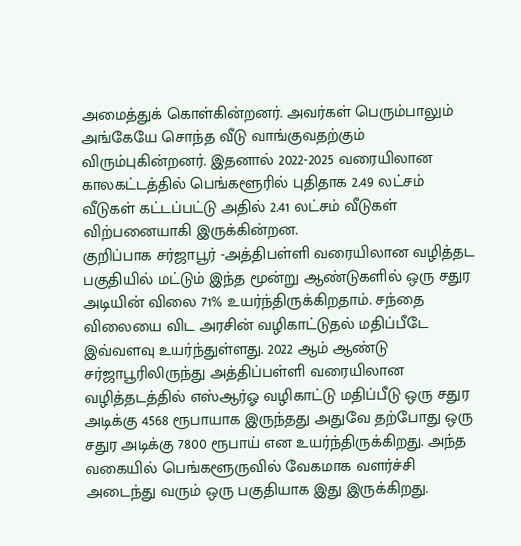அமைத்துக் கொள்கின்றனர். அவர்கள் பெரும்பாலும் அங்கேயே சொந்த வீடு வாங்குவதற்கும் விரும்புகின்றனர். இதனால் 2022-2025 வரையிலான காலகட்டத்தில் பெங்களூரில் புதிதாக 2.49 லட்சம் வீடுகள் கட்டப்பட்டு அதில் 2.41 லட்சம் வீடுகள் விற்பனையாகி இருக்கின்றன.
குறிப்பாக சர்ஜாபூர் -அத்திபள்ளி வரையிலான வழித்தட பகுதியில் மட்டும் இந்த மூன்று ஆண்டுகளில் ஒரு சதுர அடியின் விலை 71% உயர்ந்திருக்கிறதாம். சந்தை விலையை விட அரசின் வழிகாட்டுதல் மதிப்பீடே இவ்வளவு உயர்ந்துள்ளது. 2022 ஆம் ஆண்டு சர்ஜாபூரிலிருந்து அத்திப்பள்ளி வரையிலான வழித்தடத்தில் எஸ்ஆர்ஓ வழிகாட்டு மதிப்பீடு ஒரு சதுர அடிக்கு 4568 ரூபாயாக இருந்தது அதுவே தற்போது ஒரு சதுர அடிக்கு 7800 ரூபாய் என உயர்ந்திருக்கிறது. அந்த வகையில் பெங்களூருவில் வேகமாக வளர்ச்சி அடைந்து வரும் ஒரு பகுதியாக இது இருக்கிறது.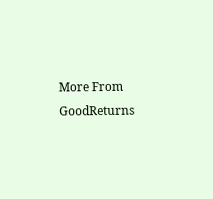More From GoodReturns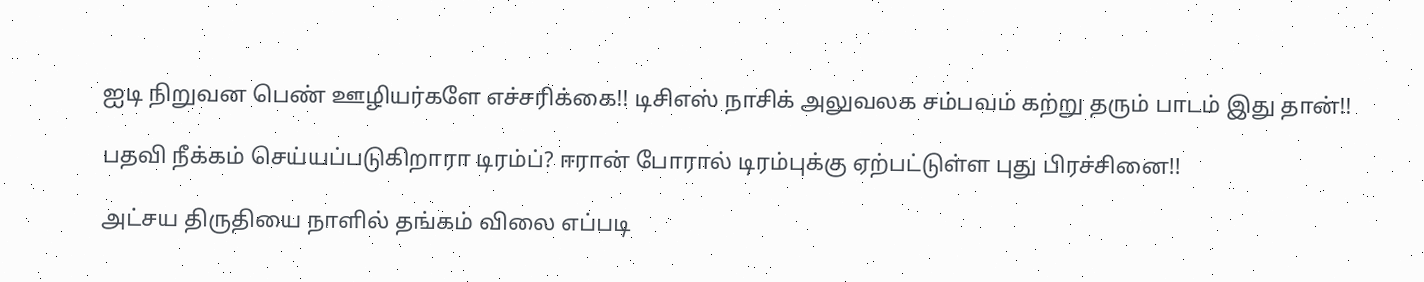ஐடி நிறுவன பெண் ஊழியர்களே எச்சரிக்கை!! டிசிஎஸ் நாசிக் அலுவலக சம்பவம் கற்று தரும் பாடம் இது தான்!!

பதவி நீக்கம் செய்யப்படுகிறாரா டிரம்ப்? ஈரான் போரால் டிரம்புக்கு ஏற்பட்டுள்ள புது பிரச்சினை!!

அட்சய திருதியை நாளில் தங்கம் விலை எப்படி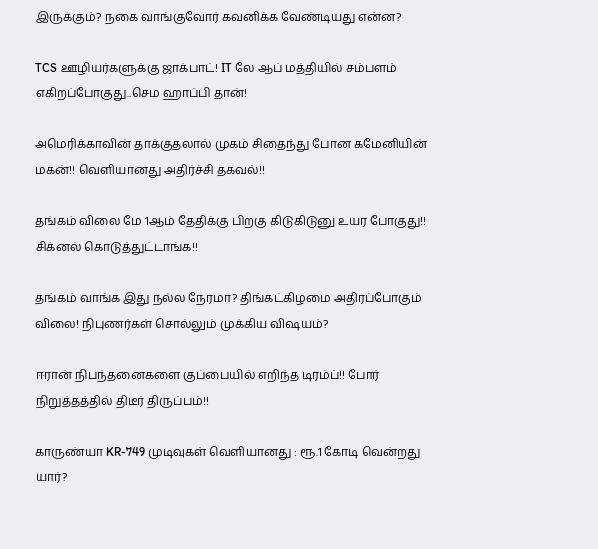இருக்கும்? நகை வாங்குவோர் கவனிக்க வேண்டியது என்ன?

TCS ஊழியர்களுக்கு ஜாக்பாட்! IT லே ஆப் மத்தியில் சம்பளம் எகிறப்போகுது..செம ஹாப்பி தான்!

அமெரிக்காவின் தாக்குதலால் முகம் சிதைந்து போன கமேனியின் மகன்!! வெளியானது அதிர்ச்சி தகவல்!!

தங்கம் விலை மே 1ஆம் தேதிக்கு பிறகு கிடுகிடுனு உயர போகுது!! சிக்னல் கொடுத்துட்டாங்க!!

தங்கம் வாங்க இது நல்ல நேரமா? திங்கட்கிழமை அதிரப்போகும் விலை! நிபுணர்கள் சொல்லும் முக்கிய விஷயம்?

ஈரான் நிபந்தனைகளை குப்பையில் எறிந்த டிரம்ப்!! போர் நிறுத்தத்தில் திடீர் திருப்பம்!!

காருண்யா KR-749 முடிவுகள் வெளியானது : ரூ.1 கோடி வென்றது யார்?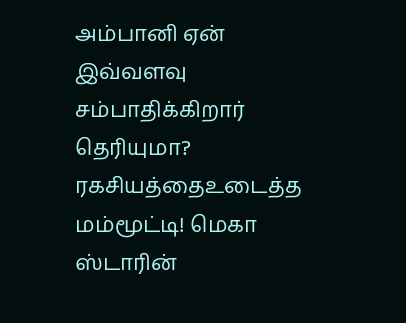அம்பானி ஏன் இவ்வளவு சம்பாதிக்கிறார் தெரியுமா? ரகசியத்தைஉடைத்த மம்மூட்டி! மெகா ஸ்டாரின்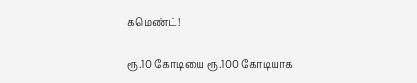கமெண்ட்!

ரூ.10 கோடியை ரூ.100 கோடியாக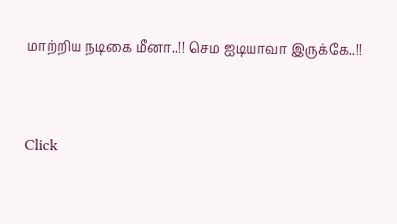மாற்றிய நடிகை மீனா..!! செம ஐடியாவா இருக்கே..!!



Click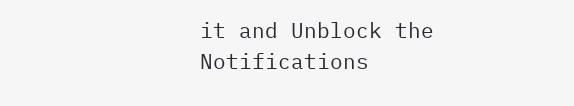it and Unblock the Notifications